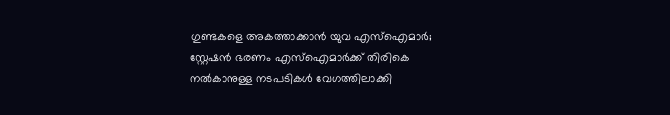ഗുണ്ടകളെ അകത്താക്കാൻ യുവ എസ്ഐമാർ; സ്റ്റേഷൻ ഭരണം എസ്ഐമാർക്ക് തിരികെ നൽകാനുള്ള നടപടികൾ വേഗത്തിലാക്കി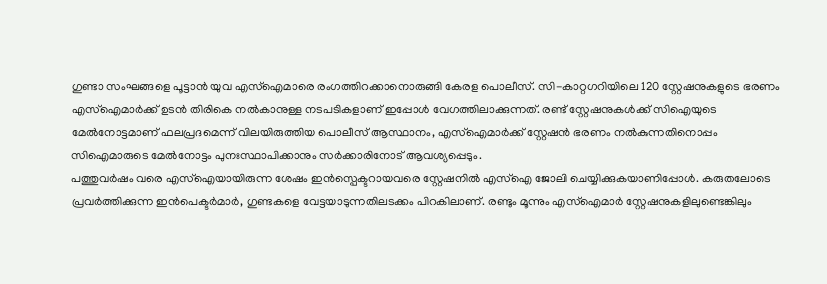ഗുണ്ടാ സംഘങ്ങളെ പൂട്ടാൻ യുവ എസ്ഐമാരെ രംഗത്തിറക്കാനൊരുങ്ങി കേരള പൊലീസ്. സി-കാറ്റഗറിയിലെ 120 സ്റ്റേഷനുകളുടെ ഭരണം എസ്ഐമാർക്ക് ഉടൻ തിരികെ നൽകാനുള്ള നടപടികളാണ് ഇപ്പോൾ വേഗത്തിലാക്കുന്നത്. രണ്ട് സ്റ്റേഷനുകൾക്ക് സിഐയുടെ മേൽനോട്ടമാണ് ഫലപ്രദമെന്ന് വിലയിരുത്തിയ പൊലീസ് ആസ്ഥാനം, എസ്ഐമാർക്ക് സ്റ്റേഷൻ ഭരണം നൽകുന്നതിനൊപ്പം സിഐമാരുടെ മേൽനോട്ടം പുനഃസ്ഥാപിക്കാനും സർക്കാരിനോട് ആവശ്യപ്പെടും.
പത്തുവർഷം വരെ എസ്ഐയായിരുന്ന ശേഷം ഇൻസ്പെക്ടറായവരെ സ്റ്റേഷനിൽ എസ്ഐ ജോലി ചെയ്യിക്കുകയാണിപ്പോൾ. കരുതലോടെ പ്രവർത്തിക്കുന്ന ഇൻപെക്ടർമാർ, ഗുണ്ടകളെ വേട്ടയാടുന്നതിലടക്കം പിറകിലാണ്. രണ്ടും മൂന്നും എസ്ഐമാർ സ്റ്റേഷനുകളിലുണ്ടെങ്കിലും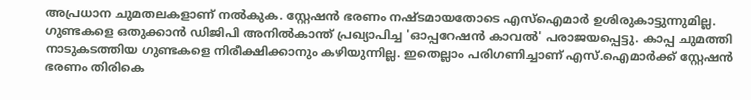അപ്രധാന ചുമതലകളാണ് നൽകുക. സ്റ്റേഷൻ ഭരണം നഷ്ടമായതോടെ എസ്ഐമാർ ഉശിരുകാട്ടുന്നുമില്ല.
ഗുണ്ടകളെ ഒതുക്കാൻ ഡിജിപി അനിൽകാന്ത് പ്രഖ്യാപിച്ച 'ഓപ്പറേഷൻ കാവൽ' പരാജയപ്പെട്ടു. കാപ്പ ചുമത്തി നാടുകടത്തിയ ഗുണ്ടകളെ നിരീക്ഷിക്കാനും കഴിയുന്നില്ല. ഇതെല്ലാം പരിഗണിച്ചാണ് എസ്.ഐമാർക്ക് സ്റ്റേഷൻ ഭരണം തിരികെ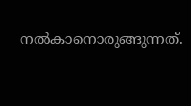നൽകാനൊരുങ്ങുന്നത്.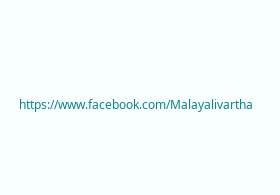https://www.facebook.com/Malayalivartha